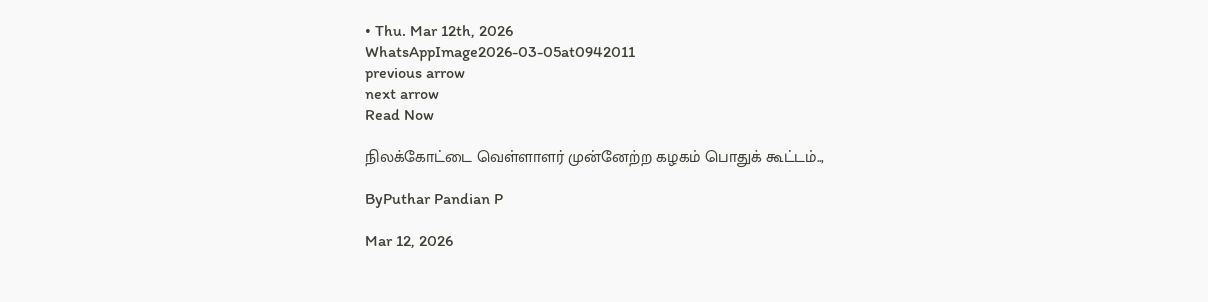• Thu. Mar 12th, 2026
WhatsAppImage2026-03-05at0942011
previous arrow
next arrow
Read Now

நிலக்கோட்டை வெள்ளாளர் முன்னேற்ற கழகம் பொதுக் கூட்டம்..,

ByPuthar Pandian P

Mar 12, 2026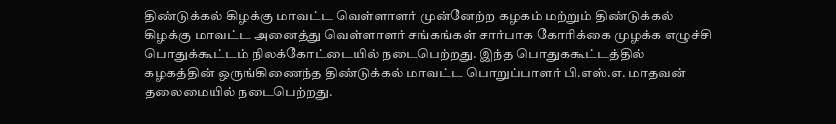திண்டுக்கல் கிழக்கு மாவட்ட வெள்ளாளர் முன்னேற்ற கழகம் மற்றும் திண்டுக்கல் கிழக்கு மாவட்ட அனைத்து வெள்ளாளர் சங்கங்கள் சார்பாக கோரிக்கை முழக்க எழுச்சி பொதுக்கூட்டம் நிலக்கோட்டையில் நடைபெற்றது. இந்த பொதுககூட்டத்தில் கழகத்தின் ஒருங்கிணைந்த திண்டுக்கல் மாவட்ட பொறுப்பாளர் பி.எஸ்.எ. மாதவன் தலைமையில் நடைபெற்றது.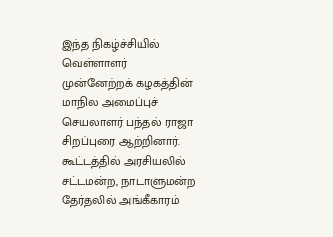இந்த நிகழ்ச்சியில் வெள்ளாளர் முன்னேற்றக் கழகத்தின் மாநில அமைப்புச் செயலாளர் பந்தல் ராஜா சிறப்புரை ஆற்றினார். கூட்டத்தில் அரசியலில் சட்டமன்ற, நாடாளுமன்ற தேர்தலில் அங்கீகாரம்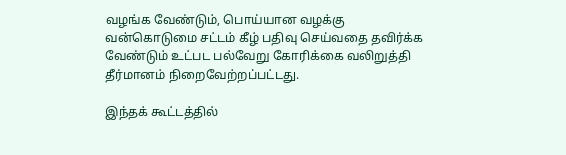வழங்க வேண்டும், பொய்யான வழக்கு வன்கொடுமை சட்டம் கீழ் பதிவு செய்வதை தவிர்க்க வேண்டும் உட்பட பல்வேறு கோரிக்கை வலிறுத்தி தீர்மானம் நிறைவேற்றப்பட்டது.

இந்தக் கூட்டத்தில்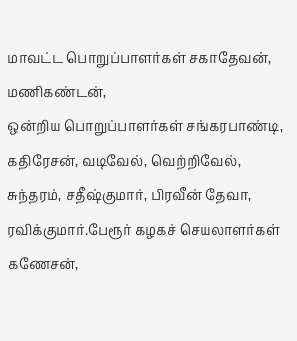மாவட்ட பொறுப்பாளர்கள் சகாதேவன், மணிகண்டன்,
ஒன்றிய பொறுப்பாளர்கள் சங்கரபாண்டி, கதிரேசன், வடிவேல், வெற்றிவேல், சுந்தரம், சதீஷ்குமார், பிரவீன் தேவா, ரவிக்குமார்.பேரூர் கழகச் செயலாளர்கள் கணேசன்,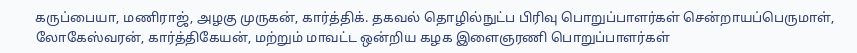கருப்பையா, மணிராஜ், அழகு முருகன், கார்த்திக். தகவல் தொழில்நுட்ப பிரிவு பொறுப்பாளர்கள் சென்றாயப்பெருமாள், லோகேஸ்வரன், கார்த்திகேயன், மற்றும் மாவட்ட ஒன்றிய கழக இளைஞரணி பொறுப்பாளர்கள்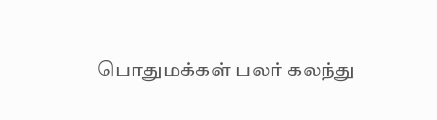பொதுமக்கள் பலர் கலந்து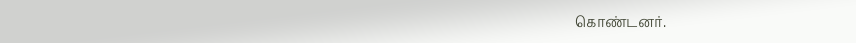கொண்டனர்.